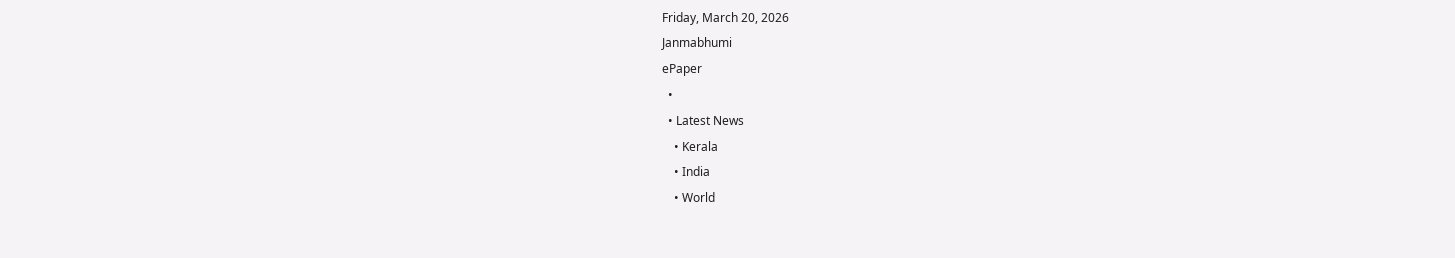Friday, March 20, 2026
Janmabhumi
ePaper
  •
  • Latest News
    • Kerala
    • India
    • World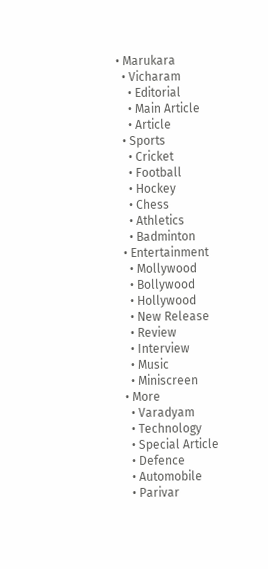• Marukara
  • Vicharam
    • Editorial
    • Main Article
    • Article
  • Sports
    • Cricket
    • Football
    • Hockey
    • Chess
    • Athletics
    • Badminton
  • Entertainment
    • Mollywood
    • Bollywood
    • Hollywood
    • New Release
    • Review
    • Interview
    • Music
    • Miniscreen
  • More
    • Varadyam
    • Technology
    • Special Article
    • Defence
    • Automobile
    • Parivar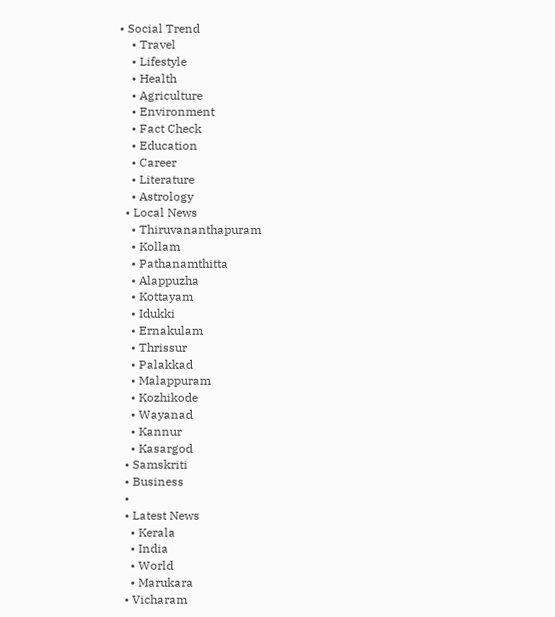• Social Trend
    • Travel
    • Lifestyle
    • Health
    • Agriculture
    • Environment
    • Fact Check
    • Education
    • Career
    • Literature
    • Astrology
  • Local News
    • Thiruvananthapuram
    • Kollam
    • Pathanamthitta
    • Alappuzha
    • Kottayam
    • Idukki
    • Ernakulam
    • Thrissur
    • Palakkad
    • Malappuram
    • Kozhikode
    • Wayanad
    • Kannur
    • Kasargod
  • Samskriti
  • Business
  •
  • Latest News
    • Kerala
    • India
    • World
    • Marukara
  • Vicharam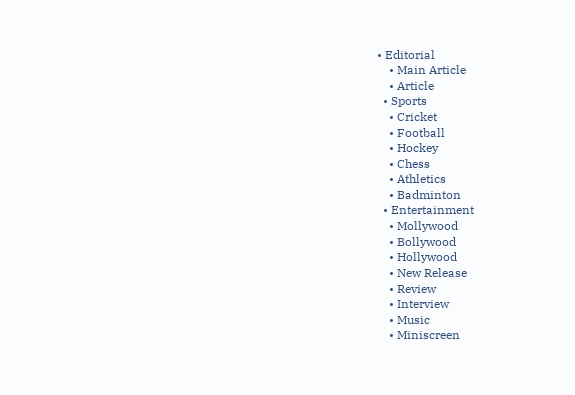• Editorial
    • Main Article
    • Article
  • Sports
    • Cricket
    • Football
    • Hockey
    • Chess
    • Athletics
    • Badminton
  • Entertainment
    • Mollywood
    • Bollywood
    • Hollywood
    • New Release
    • Review
    • Interview
    • Music
    • Miniscreen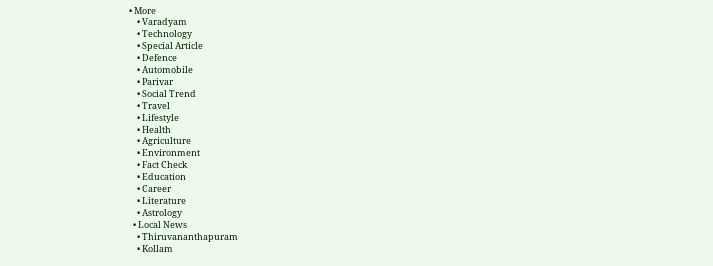• More
    • Varadyam
    • Technology
    • Special Article
    • Defence
    • Automobile
    • Parivar
    • Social Trend
    • Travel
    • Lifestyle
    • Health
    • Agriculture
    • Environment
    • Fact Check
    • Education
    • Career
    • Literature
    • Astrology
  • Local News
    • Thiruvananthapuram
    • Kollam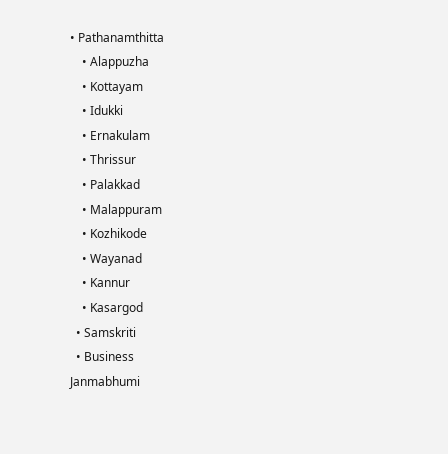• Pathanamthitta
    • Alappuzha
    • Kottayam
    • Idukki
    • Ernakulam
    • Thrissur
    • Palakkad
    • Malappuram
    • Kozhikode
    • Wayanad
    • Kannur
    • Kasargod
  • Samskriti
  • Business
Janmabhumi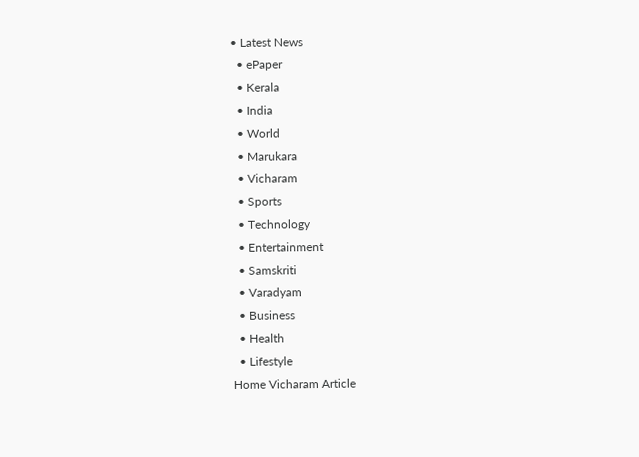• Latest News
  • ePaper
  • Kerala
  • India
  • World
  • Marukara
  • Vicharam
  • Sports
  • Technology
  • Entertainment
  • Samskriti
  • Varadyam
  • Business
  • Health
  • Lifestyle
Home Vicharam Article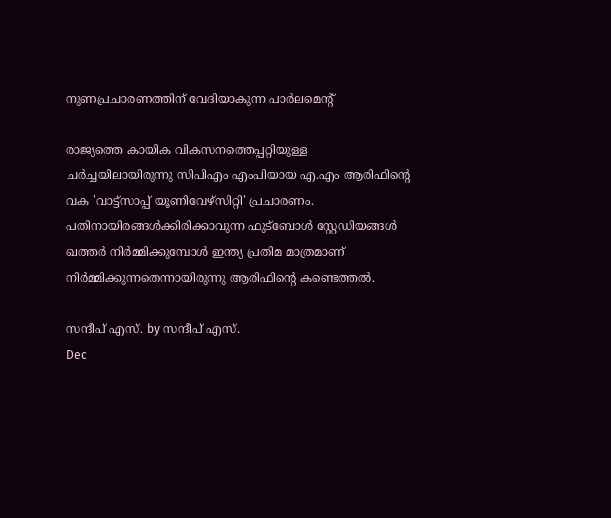നുണപ്രചാരണത്തിന് വേദിയാകുന്ന പാര്‍ലമെന്റ്

രാജ്യത്തെ കായിക വികസനത്തെപ്പറ്റിയുള്ള ചര്‍ച്ചയിലായിരുന്നു സിപിഎം എംപിയായ എ.എം ആരിഫിന്റെ വക 'വാട്ട്സാപ്പ് യൂണിവേഴ്സിറ്റി' പ്രചാരണം. പതിനായിരങ്ങള്‍ക്കിരിക്കാവുന്ന ഫുട്ബോള്‍ സ്റ്റേഡിയങ്ങള്‍ ഖത്തര്‍ നിര്‍മ്മിക്കുമ്പോള്‍ ഇന്ത്യ പ്രതിമ മാത്രമാണ് നിര്‍മ്മിക്കുന്നതെന്നായിരുന്നു ആരിഫിന്റെ കണ്ടെത്തല്‍.

സന്ദീപ്‌ എസ്. by സന്ദീപ്‌ എസ്.
Dec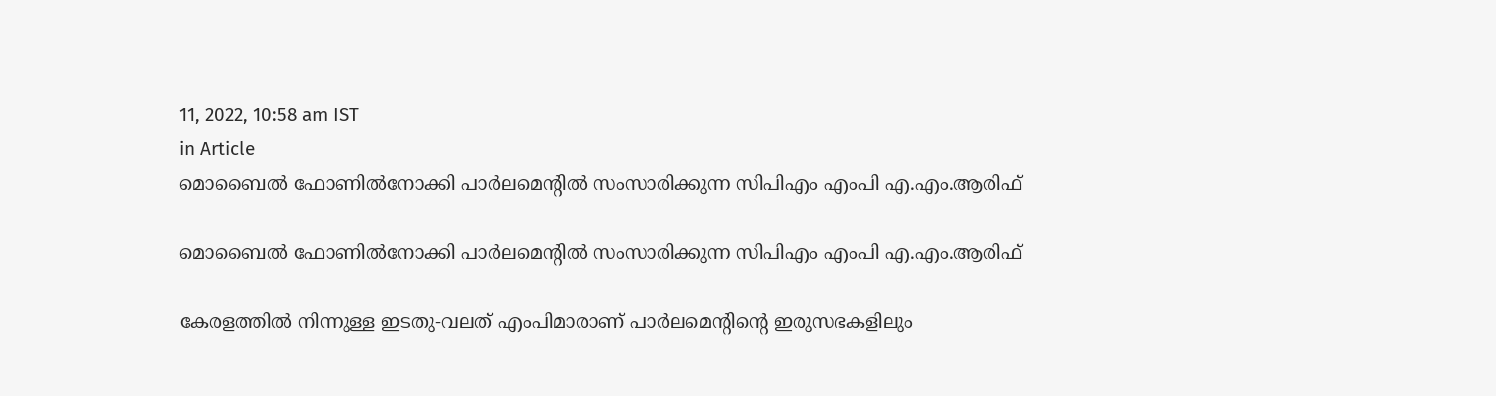11, 2022, 10:58 am IST
in Article
മൊബൈല്‍ ഫോണില്‍നോക്കി പാര്‍ലമെന്റില്‍ സംസാരിക്കുന്ന സിപിഎം എംപി എ.എം.ആരിഫ്

മൊബൈല്‍ ഫോണില്‍നോക്കി പാര്‍ലമെന്റില്‍ സംസാരിക്കുന്ന സിപിഎം എംപി എ.എം.ആരിഫ്

കേരളത്തില്‍ നിന്നുള്ള ഇടതു-വലത് എംപിമാരാണ് പാര്‍ലമെന്റിന്റെ ഇരുസഭകളിലും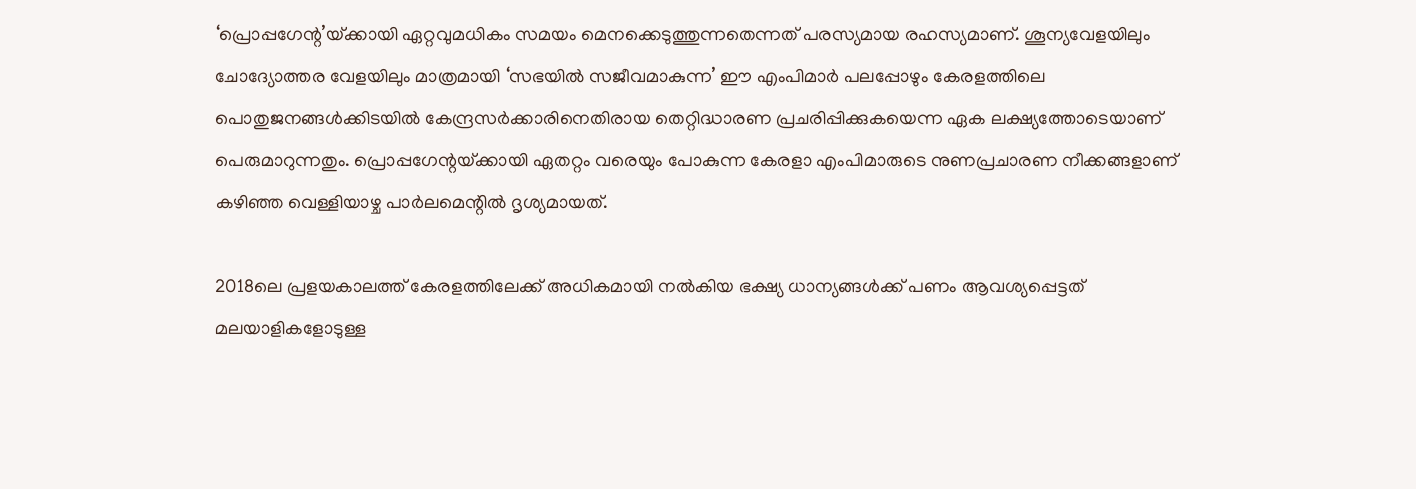‘പ്രൊപ്പഗേന്റ’യ്‌ക്കായി ഏറ്റവുമധികം സമയം മെനക്കെടുത്തുന്നതെന്നത് പരസ്യമായ രഹസ്യമാണ്. ശൂന്യവേളയിലും ചോദ്യോത്തര വേളയിലും മാത്രമായി ‘സഭയില്‍ സജീവമാകുന്ന’ ഈ എംപിമാര്‍ പലപ്പോഴും കേരളത്തിലെ പൊതുജനങ്ങള്‍ക്കിടയില്‍ കേന്ദ്രസര്‍ക്കാരിനെതിരായ തെറ്റിദ്ധാരണ പ്രചരിപ്പിക്കുകയെന്ന ഏക ലക്ഷ്യത്തോടെയാണ് പെരുമാറുന്നതും. പ്രൊപ്പഗേന്റയ്‌ക്കായി ഏതറ്റം വരെയും പോകുന്ന കേരളാ എംപിമാരുടെ നുണപ്രചാരണ നീക്കങ്ങളാണ് കഴിഞ്ഞ വെള്ളിയാഴ്ച പാര്‍ലമെന്റില്‍ ദൃശ്യമായത്.

2018ലെ പ്രളയകാലത്ത് കേരളത്തിലേക്ക് അധികമായി നല്‍കിയ ഭക്ഷ്യ ധാന്യങ്ങള്‍ക്ക് പണം ആവശ്യപ്പെട്ടത് മലയാളികളോടുള്ള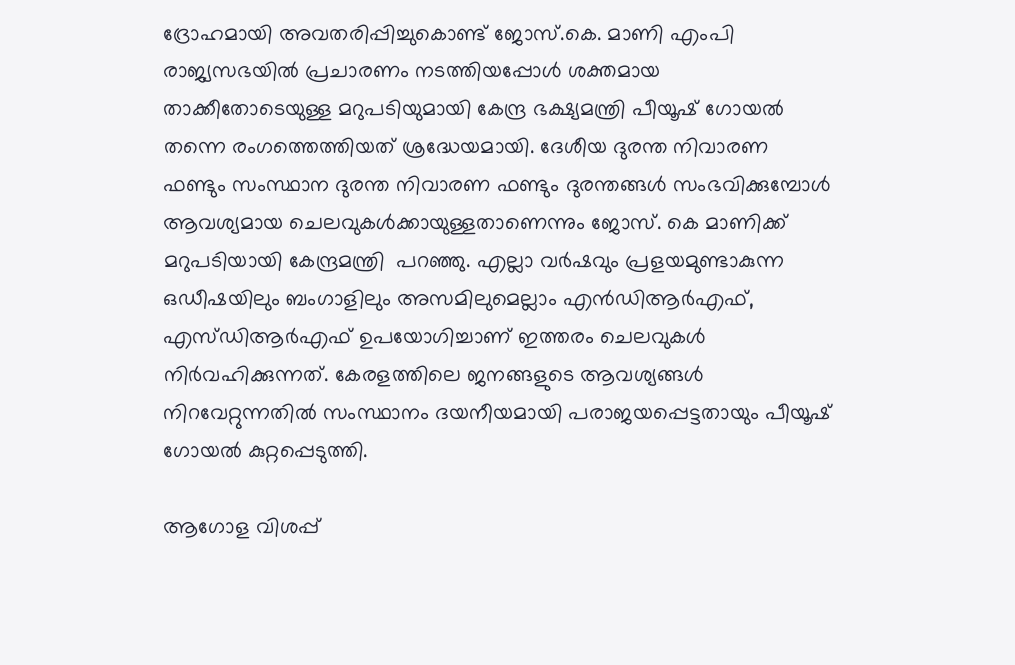ദ്രോഹമായി അവതരിപ്പിച്ചുകൊണ്ട് ജോസ്.കെ. മാണി എംപി രാജ്യസഭയില്‍ പ്രചാരണം നടത്തിയപ്പോള്‍ ശക്തമായ താക്കീതോടെയുള്ള മറുപടിയുമായി കേന്ദ്ര ഭക്ഷ്യമന്ത്രി പീയൂഷ് ഗോയല്‍ തന്നെ രംഗത്തെത്തിയത് ശ്രദ്ധേയമായി. ദേശീയ ദുരന്ത നിവാരണ ഫണ്ടും സംസ്ഥാന ദുരന്ത നിവാരണ ഫണ്ടും ദുരന്തങ്ങള്‍ സംഭവിക്കുമ്പോള്‍ ആവശ്യമായ ചെലവുകള്‍ക്കായുള്ളതാണെന്നും ജോസ്. കെ മാണിക്ക് മറുപടിയായി കേന്ദ്രമന്ത്രി  പറഞ്ഞു. എല്ലാ വര്‍ഷവും പ്രളയമുണ്ടാകുന്ന ഒഡീഷയിലും ബംഗാളിലും അസമിലുമെല്ലാം എന്‍ഡിആര്‍എഫ്, എസ്ഡിആര്‍എഫ് ഉപയോഗിച്ചാണ് ഇത്തരം ചെലവുകള്‍ നിര്‍വഹിക്കുന്നത്. കേരളത്തിലെ ജനങ്ങളുടെ ആവശ്യങ്ങള്‍ നിറവേറ്റുന്നതില്‍ സംസ്ഥാനം ദയനീയമായി പരാജയപ്പെട്ടതായും പീയൂഷ് ഗോയല്‍ കുറ്റപ്പെടുത്തി.

ആഗോള വിശപ്പ്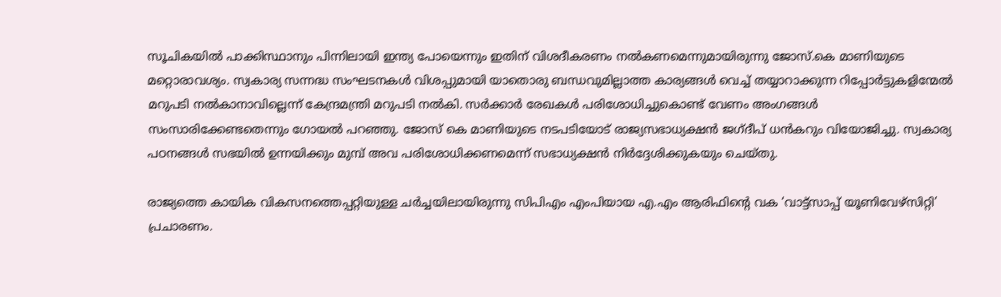സൂചികയില്‍ പാക്കിസ്ഥാനും പിന്നിലായി ഇന്ത്യ പോയെന്നും ഇതിന് വിശദീകരണം നല്‍കണമെന്നുമായിരുന്നു ജോസ്.കെ മാണിയുടെ മറ്റൊരാവശ്യം. സ്വകാര്യ സന്നദ്ധ സംഘടനകള്‍ വിശപ്പുമായി യാതൊരു ബന്ധവുമില്ലാത്ത കാര്യങ്ങള്‍ വെച്ച് തയ്യാറാക്കുന്ന റിപ്പോര്‍ട്ടുകളിന്മേല്‍ മറുപടി നല്‍കാനാവില്ലെന്ന് കേന്ദ്രമന്ത്രി മറുപടി നല്‍കി. സര്‍ക്കാര്‍ രേഖകള്‍ പരിശോധിച്ചുകൊണ്ട് വേണം അംഗങ്ങള്‍ സംസാരിക്കേണ്ടതെന്നും ഗോയല്‍ പറഞ്ഞു. ജോസ് കെ മാണിയുടെ നടപടിയോട് രാജ്യസഭാധ്യക്ഷന്‍ ജഗ്ദീപ് ധന്‍കറും വിയോജിച്ചു. സ്വകാര്യ പഠനങ്ങള്‍ സഭയില്‍ ഉന്നയിക്കും മുമ്പ് അവ പരിശോധിക്കണമെന്ന് സഭാധ്യക്ഷന്‍ നിര്‍ദ്ദേശിക്കുകയും ചെയ്തു.

രാജ്യത്തെ കായിക വികസനത്തെപ്പറ്റിയുള്ള ചര്‍ച്ചയിലായിരുന്നു സിപിഎം എംപിയായ എ.എം ആരിഫിന്റെ വക ‘വാട്ട്സാപ്പ് യൂണിവേഴ്സിറ്റി’ പ്രചാരണം.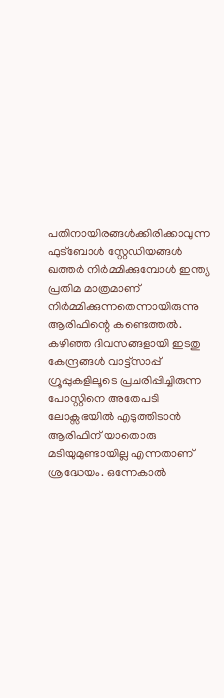പതിനായിരങ്ങള്‍ക്കിരിക്കാവുന്ന ഫുട്ബോള്‍ സ്റ്റേഡിയങ്ങള്‍ ഖത്തര്‍ നിര്‍മ്മിക്കുമ്പോള്‍ ഇന്ത്യ പ്രതിമ മാത്രമാണ് നിര്‍മ്മിക്കുന്നതെന്നായിരുന്നു ആരിഫിന്റെ കണ്ടെത്തല്‍. കഴിഞ്ഞ ദിവസങ്ങളായി ഇടതു കേന്ദ്രങ്ങള്‍ വാട്ട്സാപ്പ് ഗ്രൂപ്പുകളിലൂടെ പ്രചരിപ്പിച്ചിരുന്ന പോസ്റ്റിനെ അതേപടി ലോക്സഭയില്‍ എടുത്തിടാന്‍ ആരിഫിന് യാതൊരു മടിയുമുണ്ടായില്ല എന്നതാണ് ശ്രദ്ധേയം. ഒന്നേകാല്‍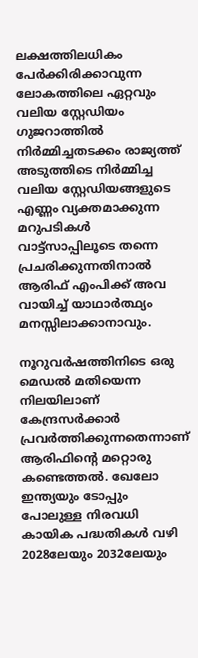ലക്ഷത്തിലധികം പേര്‍ക്കിരിക്കാവുന്ന ലോകത്തിലെ ഏറ്റവും വലിയ സ്റ്റേഡിയം ഗുജറാത്തില്‍ നിര്‍മ്മിച്ചതടക്കം രാജ്യത്ത് അടുത്തിടെ നിര്‍മ്മിച്ച വലിയ സ്റ്റേഡിയങ്ങളുടെ എണ്ണം വ്യക്തമാക്കുന്ന മറുപടികള്‍ വാട്ട്സാപ്പിലൂടെ തന്നെ പ്രചരിക്കുന്നതിനാല്‍ ആരിഫ് എംപിക്ക് അവ വായിച്ച് യാഥാര്‍ത്ഥ്യം മനസ്സിലാക്കാനാവും.

നൂറുവര്‍ഷത്തിനിടെ ഒരു മെഡല്‍ മതിയെന്ന നിലയിലാണ് കേന്ദ്രസര്‍ക്കാര്‍ പ്രവര്‍ത്തിക്കുന്നതെന്നാണ് ആരിഫിന്റെ മറ്റൊരു കണ്ടെത്തല്‍. ഖേലോ ഇന്ത്യയും ടോപ്പും പോലുള്ള നിരവധി കായിക പദ്ധതികള്‍ വഴി 2028ലേയും 2032ലേയും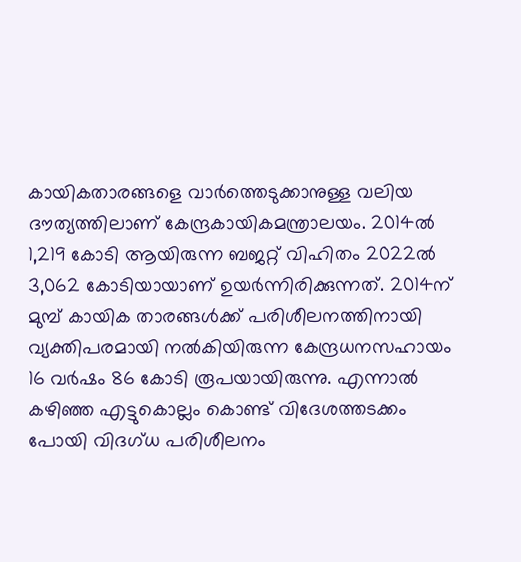കായികതാരങ്ങളെ വാര്‍ത്തെടുക്കാനുള്ള വലിയ ദൗത്യത്തിലാണ് കേന്ദ്രകായികമന്ത്രാലയം. 2014ല്‍ 1,219 കോടി ആയിരുന്ന ബജറ്റ് വിഹിതം 2022ല്‍ 3,062 കോടിയായാണ് ഉയര്‍ന്നിരിക്കുന്നത്. 2014ന് മുമ്പ് കായിക താരങ്ങള്‍ക്ക് പരിശീലനത്തിനായി വ്യക്തിപരമായി നല്‍കിയിരുന്ന കേന്ദ്രധനസഹായം 16 വര്‍ഷം 86 കോടി രൂപയായിരുന്നു. എന്നാല്‍ കഴിഞ്ഞ എട്ടുകൊല്ലം കൊണ്ട് വിദേശത്തടക്കം പോയി വിദഗ്ധ പരിശീലനം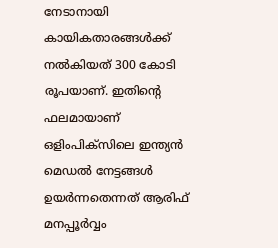നേടാനായി കായികതാരങ്ങള്‍ക്ക് നല്‍കിയത് 300 കോടി രൂപയാണ്. ഇതിന്റെ ഫലമായാണ് ഒളിംപിക്സിലെ ഇന്ത്യന്‍ മെഡല്‍ നേട്ടങ്ങള്‍ ഉയര്‍ന്നതെന്നത് ആരിഫ് മനപ്പൂര്‍വ്വം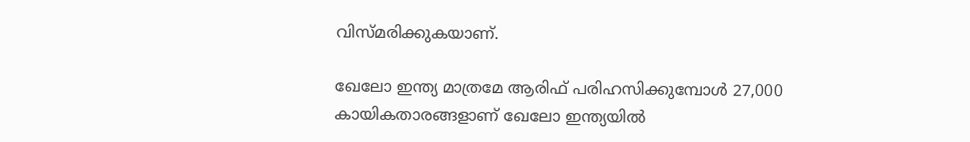വിസ്മരിക്കുകയാണ്.

ഖേലോ ഇന്ത്യ മാത്രമേ ആരിഫ് പരിഹസിക്കുമ്പോള്‍ 27,000 കായികതാരങ്ങളാണ് ഖേലോ ഇന്ത്യയില്‍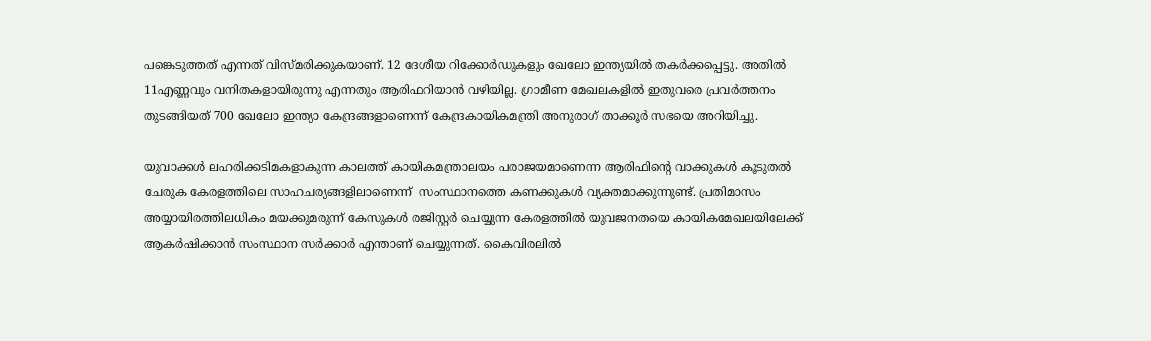പങ്കെടുത്തത് എന്നത് വിസ്മരിക്കുകയാണ്. 12 ദേശീയ റിക്കോര്‍ഡുകളും ഖേലോ ഇന്ത്യയില്‍ തകര്‍ക്കപ്പെട്ടു. അതില്‍ 11എണ്ണവും വനിതകളായിരുന്നു എന്നതും ആരിഫറിയാന്‍ വഴിയില്ല. ഗ്രാമീണ മേഖലകളില്‍ ഇതുവരെ പ്രവര്‍ത്തനം തുടങ്ങിയത് 700 ഖേലോ ഇന്ത്യാ കേന്ദ്രങ്ങളാണെന്ന് കേന്ദ്രകായികമന്ത്രി അനുരാഗ് താക്കൂര്‍ സഭയെ അറിയിച്ചു.

യുവാക്കള്‍ ലഹരിക്കടിമകളാകുന്ന കാലത്ത് കായികമന്ത്രാലയം പരാജയമാണെന്ന ആരിഫിന്റെ വാക്കുകള്‍ കൂടുതല്‍ ചേരുക കേരളത്തിലെ സാഹചര്യങ്ങളിലാണെന്ന്  സംസ്ഥാനത്തെ കണക്കുകള്‍ വ്യക്തമാക്കുന്നുണ്ട്. പ്രതിമാസം അയ്യായിരത്തിലധികം മയക്കുമരുന്ന് കേസുകള്‍ രജിസ്റ്റര്‍ ചെയ്യുന്ന കേരളത്തില്‍ യുവജനതയെ കായികമേഖലയിലേക്ക് ആകര്‍ഷിക്കാന്‍ സംസ്ഥാന സര്‍ക്കാര്‍ എന്താണ് ചെയ്യുന്നത്. കൈവിരലില്‍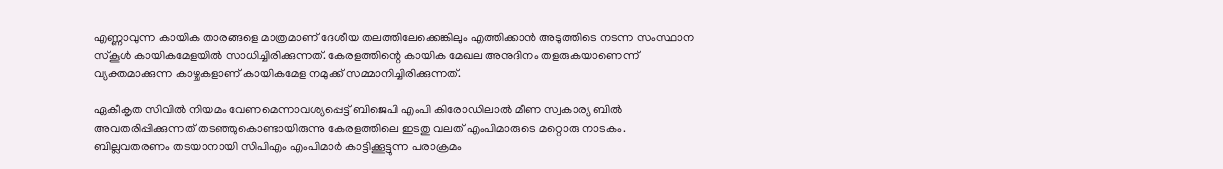എണ്ണാവുന്ന കായിക താരങ്ങളെ മാത്രമാണ് ദേശീയ തലത്തിലേക്കെങ്കിലും എത്തിക്കാന്‍ അടുത്തിടെ നടന്ന സംസ്ഥാന സ്‌കൂള്‍ കായികമേളയില്‍ സാധിച്ചിരിക്കുന്നത്. കേരളത്തിന്റെ കായിക മേഖല അനുദിനം തളരുകയാണെന്ന് വ്യക്തമാക്കുന്ന കാഴ്ചകളാണ് കായികമേള നമുക്ക് സമ്മാനിച്ചിരിക്കുന്നത്.

ഏകീകൃത സിവില്‍ നിയമം വേണമെന്നാവശ്യപ്പെട്ട് ബിജെപി എംപി കിരോഡിലാല്‍ മീണ സ്വകാര്യ ബില്‍ അവതരിപ്പിക്കുന്നത് തടഞ്ഞുകൊണ്ടായിരുന്നു കേരളത്തിലെ ഇടതു വലത് എംപിമാരുടെ മറ്റൊരു നാടകം. ബില്ലവതരണം തടയാനായി സിപിഎം എംപിമാര്‍ കാട്ടിക്കൂട്ടുന്ന പരാക്രമം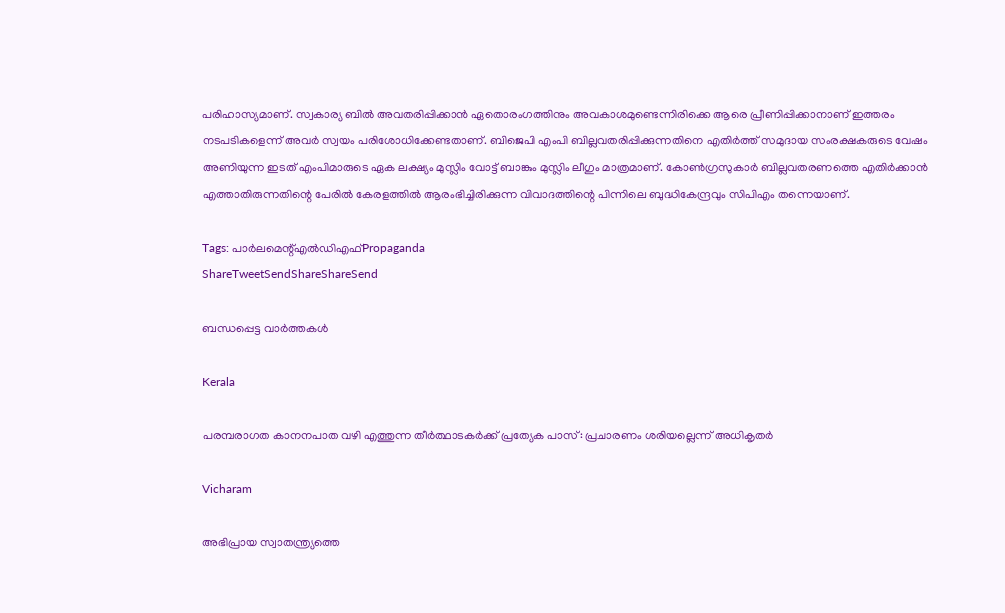പരിഹാസ്യമാണ്. സ്വകാര്യ ബില്‍ അവതരിപ്പിക്കാന്‍ ഏതൊരംഗത്തിനും അവകാശമുണ്ടെന്നിരിക്കെ ആരെ പ്രീണിപ്പിക്കാനാണ് ഇത്തരം നടപടികളെന്ന് അവര്‍ സ്വയം പരിശോധിക്കേണ്ടതാണ്. ബിജെപി എംപി ബില്ലവതരിപ്പിക്കുന്നതിനെ എതിര്‍ത്ത് സമുദായ സംരക്ഷകരുടെ വേഷം അണിയുന്ന ഇടത് എംപിമാരുടെ ഏക ലക്ഷ്യം മുസ്ലിം വോട്ട് ബാങ്കും മുസ്ലിം ലീഗും മാത്രമാണ്. കോണ്‍ഗ്രസുകാര്‍ ബില്ലവതരണത്തെ എതിര്‍ക്കാന്‍ എത്താതിരുന്നതിന്റെ പേരില്‍ കേരളത്തില്‍ ആരംഭിച്ചിരിക്കുന്ന വിവാദത്തിന്റെ പിന്നിലെ ബുദ്ധികേന്ദ്രവും സിപിഎം തന്നെയാണ്.

Tags: പാര്‍ലമെന്റ്എല്‍ഡിഎഫ്‌Propaganda
ShareTweetSendShareShareSend

ബന്ധപ്പെട്ട വാര്‍ത്തകള്‍

Kerala

പരമ്പരാഗത കാനനപാത വഴി എത്തുന്ന തീര്‍ത്ഥാടകര്‍ക്ക് പ്രത്യേക പാസ്: പ്രചാരണം ശരിയല്ലെന്ന് അധികൃതര്‍

Vicharam

അഭിപ്രായ സ്വാതന്ത്ര്യത്തെ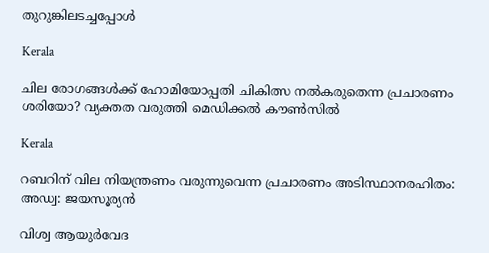തുറുങ്കിലടച്ചപ്പോള്‍

Kerala

ചില രോഗങ്ങള്‍ക്ക് ഹോമിയോപ്പതി ചികിത്സ നല്‍കരുതെന്ന പ്രചാരണം ശരിയോ? വ്യക്തത വരുത്തി മെഡിക്കല്‍ കൗണ്‍സില്‍

Kerala

റബറിന് വില നിയന്ത്രണം വരുന്നുവെന്ന പ്രചാരണം അടിസ്ഥാനരഹിതം: അഡ്വ: ജയസൂര്യന്‍

വിശ്വ ആയുര്‍വേദ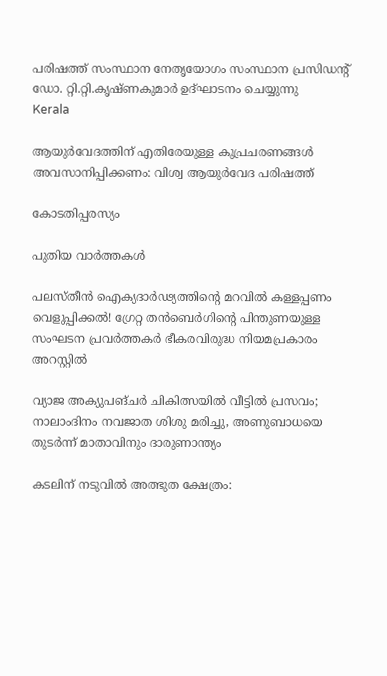പരിഷത്ത് സംസ്ഥാന നേതൃയോഗം സംസ്ഥാന പ്രസിഡന്റ് ഡോ. റ്റി.റ്റി.കൃഷ്ണകുമാര്‍ ഉദ്ഘാടനം ചെയ്യുന്നു
Kerala

ആയുര്‍വേദത്തിന് എതിരേയുള്ള കുപ്രചരണങ്ങള്‍ അവസാനിപ്പിക്കണം: വിശ്വ ആയുര്‍വേദ പരിഷത്ത്

കോടതിപ്പരസ്യം

പുതിയ വാര്‍ത്തകള്‍

പലസ്തീൻ ഐക്യദാർഢ്യത്തിന്റെ മറവിൽ കള്ളപ്പണം വെളുപ്പിക്കൽ! ഗ്രേറ്റ തന്‍ബെര്‍ഗിന്റെ പിന്തുണയുള്ള സംഘടന പ്രവർത്തകർ ഭീകരവിരുദ്ധ നിയമപ്രകാരം അറസ്റ്റിൽ

വ്യാജ അക്യുപങ്ചർ ചികിത്സയിൽ വീട്ടിൽ പ്രസവം; നാലാംദിനം നവജാത ശിശു മരിച്ചു, അണുബാധയെ തുടർന്ന് മാതാവിനും ദാരുണാന്ത്യം

കടലിന് നടുവില്‍ അത്ഭുത ക്ഷേത്രം: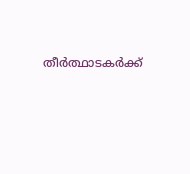തീര്‍ത്ഥാടകര്‍ക്ക്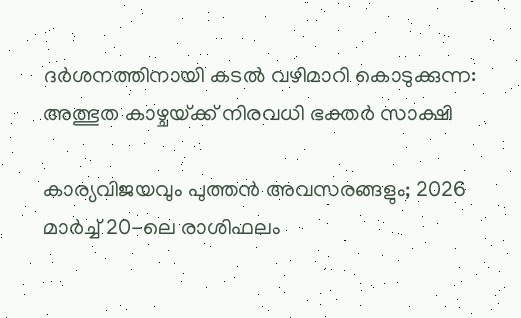ദര്‍ശനത്തിനായി കടല്‍ വഴിമാറി കൊടുക്കുന്ന: അത്ഭുത കാഴ്ചയ്‌ക്ക് നിരവധി ഭക്തര്‍ സാക്ഷി

കാര്യവിജയവും പുത്തൻ അവസരങ്ങളും; 2026 മാർച്ച് 20-ലെ രാശിഫലം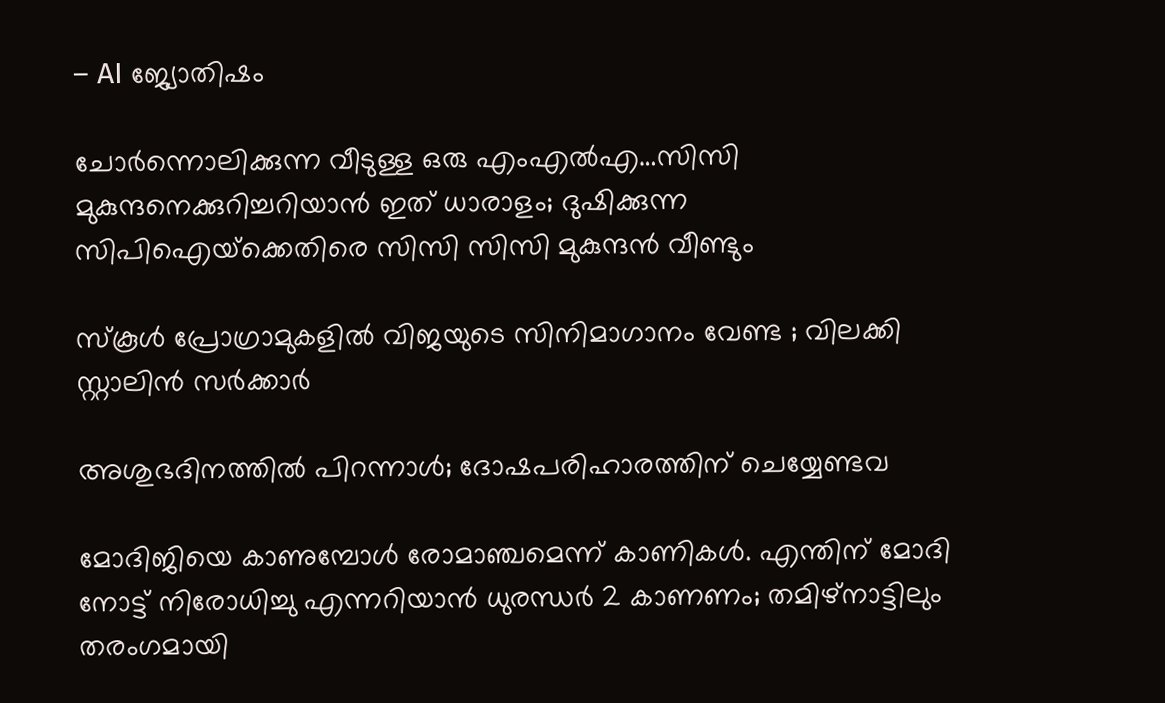– AI ജ്യോതിഷം

ചോര്‍ന്നൊലിക്കുന്ന വീടുള്ള ഒരു എംഎല്‍എ…സിസി മുകുന്ദനെക്കുറിച്ചറിയാന്‍ ഇത് ധാരാളം; ദുഷിക്കുന്ന സിപിഐയ്‌ക്കെതിരെ സിസി സിസി മുകുന്ദന്‍ വീണ്ടും

സ്കൂൾ പ്രോഗ്രാമുകളിൽ വിജയുടെ സിനിമാഗാനം വേണ്ട ; വിലക്കി സ്റ്റാലിൻ സർക്കാർ

അശുഭദിനത്തിൽ പിറന്നാൾ; ദോഷപരിഹാരത്തിന് ചെയ്യേണ്ടവ

മോദിജിയെ കാണുമ്പോള്‍ രോമാഞ്ചമെന്ന് കാണികള്‍. എന്തിന് മോദി നോട്ട് നിരോധിച്ചു എന്നറിയാന്‍ ധുരന്ധര്‍ 2 കാണണം; തമിഴ്നാട്ടിലും തരംഗമായി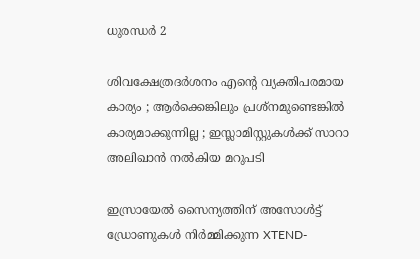ധുരന്ധര്‍ 2

ശിവക്ഷേത്രദർശനം എന്റെ വ്യക്തിപരമായ കാര്യം ; ആർക്കെങ്കിലും പ്രശ്‌നമുണ്ടെങ്കിൽ കാര്യമാക്കുന്നില്ല ; ഇസ്ലാമിസ്റ്റുകൾക്ക് സാറാ അലിഖാൻ നൽകിയ മറുപടി

ഇസ്രായേൽ സൈന്യത്തിന് അസോൾട്ട് ഡ്രോണുകൾ നിർമ്മിക്കുന്ന XTEND-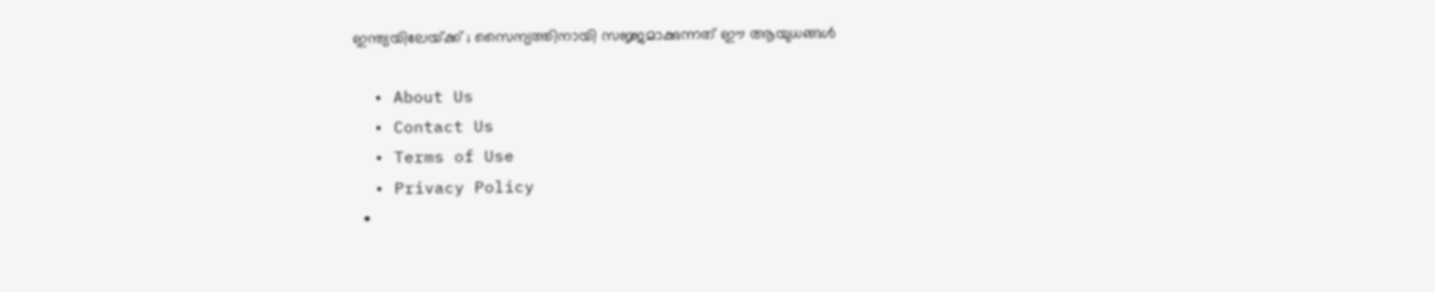ഇന്ത്യയിലേയ്‌ക്ക് ; സൈന്യത്തിനായി സജ്ജമാക്കുന്നത് ഈ ആയുധങ്ങൾ

  • About Us
  • Contact Us
  • Terms of Use
  • Privacy Policy
  •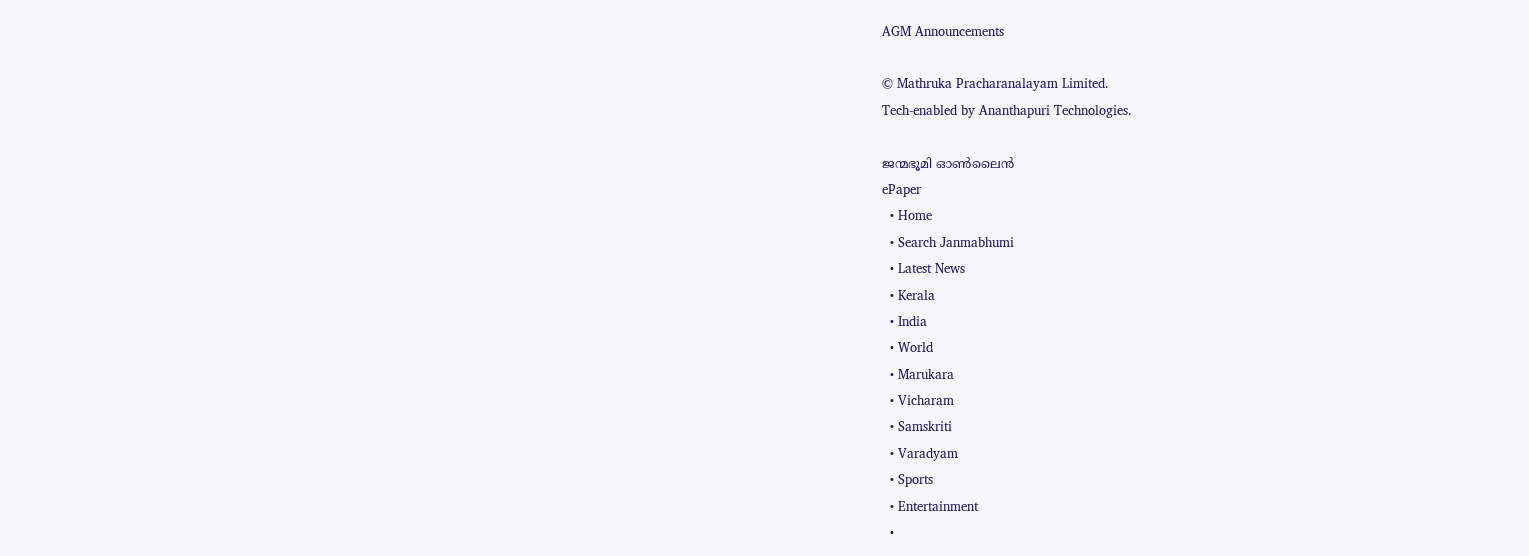AGM Announcements

© Mathruka Pracharanalayam Limited.
Tech-enabled by Ananthapuri Technologies.

ജന്മഭൂമി ഓണ്‍ലൈന്‍
ePaper
  • Home
  • Search Janmabhumi
  • Latest News
  • Kerala
  • India
  • World
  • Marukara
  • Vicharam
  • Samskriti
  • Varadyam
  • Sports
  • Entertainment
  •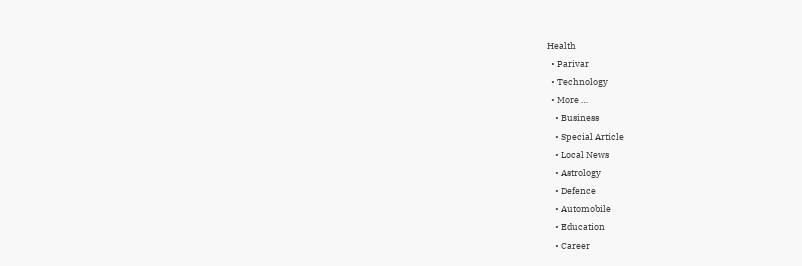Health
  • Parivar
  • Technology
  • More …
    • Business
    • Special Article
    • Local News
    • Astrology
    • Defence
    • Automobile
    • Education
    • Career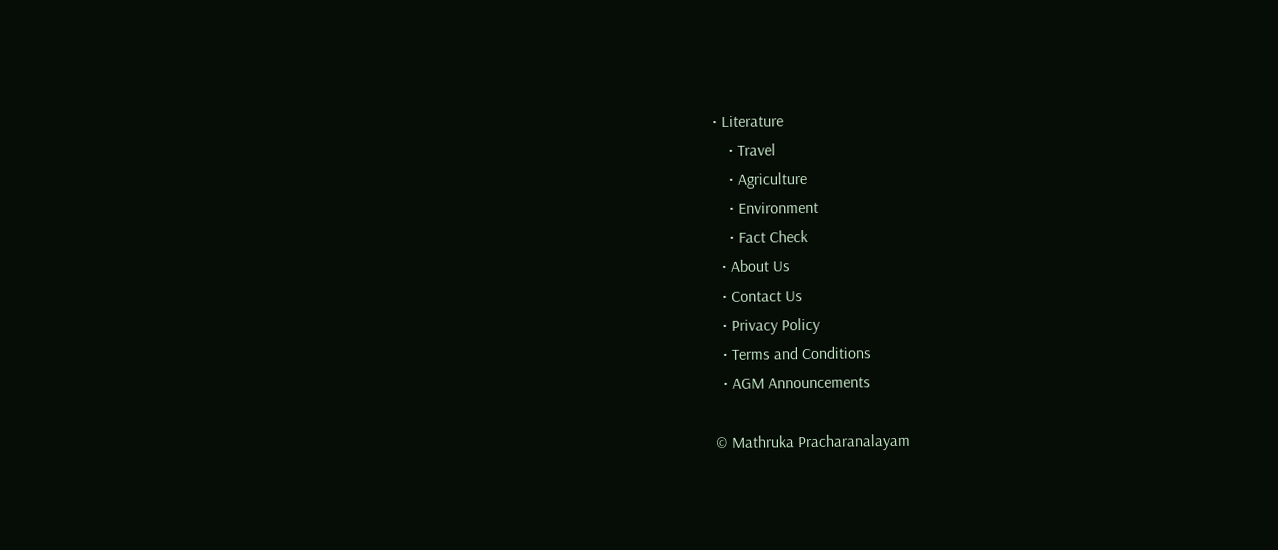• Literature
    • Travel
    • Agriculture
    • Environment
    • Fact Check
  • About Us
  • Contact Us
  • Privacy Policy
  • Terms and Conditions
  • AGM Announcements

© Mathruka Pracharanalayam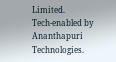Limited.
Tech-enabled by Ananthapuri Technologies.